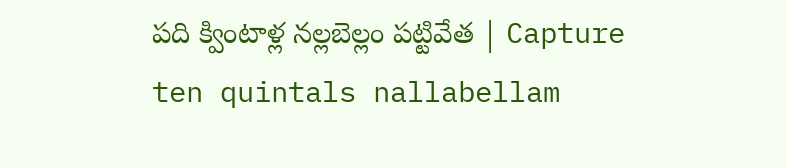పది క్వింటాళ్ల నల్లబెల్లం పట్టివేత | Capture ten quintals nallabellam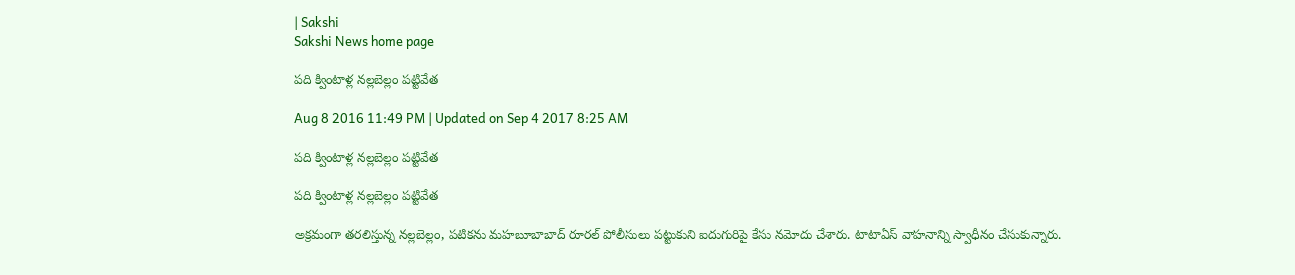| Sakshi
Sakshi News home page

పది క్వింటాళ్ల నల్లబెల్లం పట్టివేత

Aug 8 2016 11:49 PM | Updated on Sep 4 2017 8:25 AM

పది క్వింటాళ్ల నల్లబెల్లం పట్టివేత

పది క్వింటాళ్ల నల్లబెల్లం పట్టివేత

అక్రమంగా తరలిస్తున్న నల్లబెల్లం, పటికను మహబూబాబాద్‌ రూరల్‌ పోలీసులు పట్టుకుని ఐదుగురిపై కేసు నమోదు చేశారు. టాటాఏస్‌ వాహనాన్ని స్వాధీనం చేసుకున్నారు.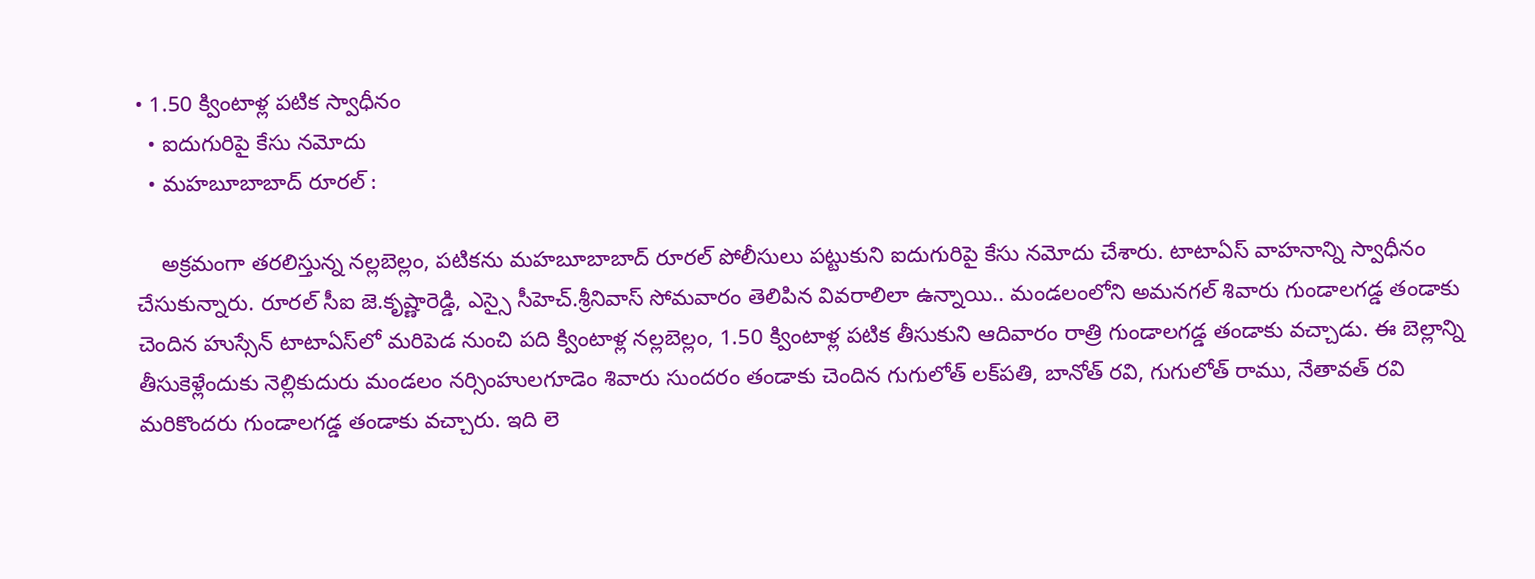• 1.50 క్వింటాళ్ల పటిక స్వాధీనం
  • ఐదుగురిపై కేసు నమోదు
  • మహబూబాబాద్‌ రూరల్‌ :

    అక్రమంగా తరలిస్తున్న నల్లబెల్లం, పటికను మహబూబాబాద్‌ రూరల్‌ పోలీసులు పట్టుకుని ఐదుగురిపై కేసు నమోదు చేశారు. టాటాఏస్‌ వాహనాన్ని స్వాధీనం చేసుకున్నారు. రూరల్‌ సీఐ జె.కృష్ణారెడ్డి, ఎస్సై సీహెచ్‌.శ్రీనివాస్‌ సోమవారం తెలిపిన వివరాలిలా ఉన్నాయి.. మండలంలోని అమనగల్‌ శివారు గుండాలగడ్డ తండాకు చెందిన హుస్సేన్‌ టాటాఏస్‌లో మరిపెడ నుంచి పది క్వింటాళ్ల నల్లబెల్లం, 1.50 క్వింటాళ్ల పటిక తీసుకుని ఆదివారం రాత్రి గుండాలగడ్డ తండాకు వచ్చాడు. ఈ బెల్లాన్ని తీసుకెళ్లేందుకు నెల్లికుదురు మండలం నర్సింహులగూడెం శివారు సుందరం తండాకు చెందిన గుగులోత్‌ లక్‌పతి, బానోత్‌ రవి, గుగులోత్‌ రాము, నేతావత్‌ రవి మరికొందరు గుండాలగడ్డ తండాకు వచ్చారు. ఇది లె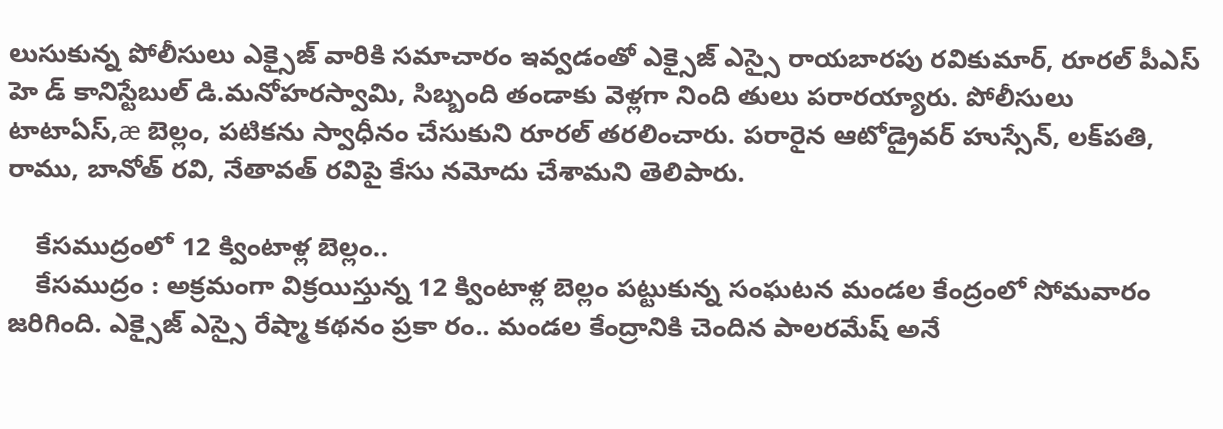లుసుకున్న పోలీసులు ఎక్సైజ్‌ వారికి సమాచారం ఇవ్వడంతో ఎక్సైజ్‌ ఎస్సై రాయబారపు రవికుమార్, రూరల్‌ పీఎస్‌ హె డ్‌ కానిస్టేబుల్‌ డి.మనోహరస్వామి, సిబ్బంది తండాకు వెళ్లగా నింది తులు పరారయ్యారు. పోలీసులు టాటాఏస్,æ బెల్లం, పటికను స్వాధీనం చేసుకుని రూరల్‌ తరలించారు. పరారైన ఆటోడ్రైవర్‌ హుస్సేన్, లక్‌పతి, రాము, బానోత్‌ రవి, నేతావత్‌ రవిపై కేసు నమోదు చేశామని తెలిపారు.

    కేసముద్రంలో 12 క్వింటాళ్ల బెల్లం..
    కేసముద్రం : అక్రమంగా విక్రయిస్తున్న 12 క్వింటాళ్ల బెల్లం పట్టుకున్న సంఘటన మండల కేంద్రంలో సోమవారం జరిగింది. ఎక్సైజ్‌ ఎస్సై రేష్మా కథనం ప్రకా రం.. మండల కేంద్రానికి చెందిన పాలరమేష్‌ అనే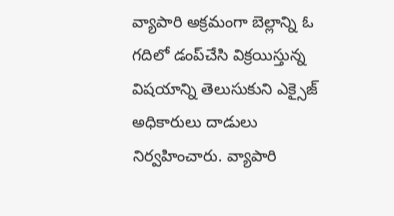వ్యాపారి అక్రమంగా బెల్లాన్ని ఓ గదిలో డంప్‌చేసి విక్రయిస్తున్న విషయాన్ని తెలుసుకుని ఎక్సైజ్‌ అధికారులు దాడులు నిర్వహించారు. వ్యాపారి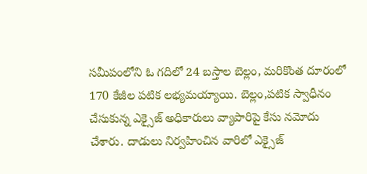సమీపంలోని ఓ గదిలో 24 బస్తాల బెల్లం, మరికొంత దూరంలో 170 కేజీల పటిక లభ్యమయ్యాయి. బెల్లం,పటిక స్వాధీనం చేసుకున్న ఎక్సైజ్‌ అధికారులు వ్యాపారిపై కేసు నమోదు చేశారు. దాడులు నిర్వహించిన వారిలో ఎక్సైజ్‌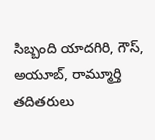సిబ్బంది యాదగిరి, గౌస్, అయూబ్, రామ్మూర్తి తదితరులు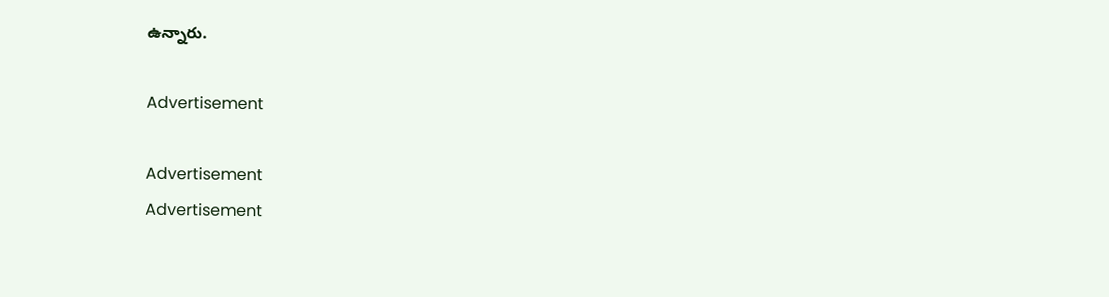ఉన్నారు.

Advertisement

Advertisement
Advertisement